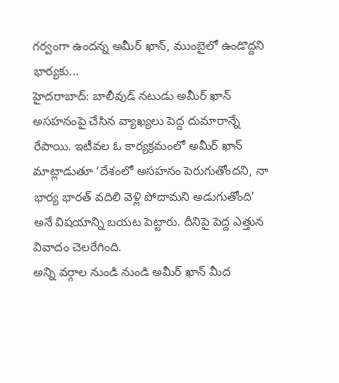గర్వంగా ఉందన్న అమీర్ ఖాన్, ముంబైలో ఉండొద్దని భార్యకు...
హైదరాబాద్: బాలీవుడ్ నటుడు అమీర్ ఖాన్ అసహనంపై చేసిన వ్యాఖ్యలు పెద్ద దుమారాన్నే రేపాయి. ఇటీవల ఓ కార్యక్రమంలో అమీర్ ఖాన్ మాట్లాడుతూ ‘దేశంలో అసహనం పెరుగుతోందని, నా భార్య భారత్ వదిలి వెళ్లి పోదామని అడుగుతోంది' అనే విషయాన్ని బయట పెట్టారు. దీనిపై పెద్ద ఎత్తున వివాదం చెలరేగింది.
అన్ని వర్గాల నుండి నుండి అమీర్ ఖాన్ మీద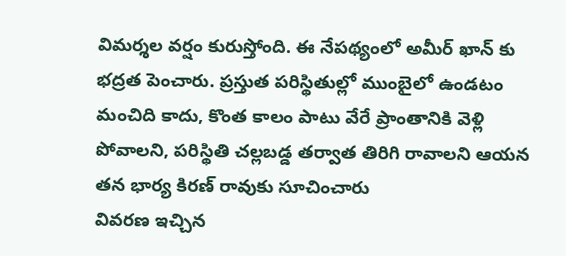విమర్శల వర్షం కురుస్తోంది. ఈ నేపథ్యంలో అమీర్ ఖాన్ కు భద్రత పెంచారు. ప్రస్తుత పరిస్థితుల్లో ముంబైలో ఉండటం మంచిది కాదు, కొంత కాలం పాటు వేరే ప్రాంతానికి వెళ్లి పోవాలని, పరిస్థితి చల్లబడ్డ తర్వాత తిరిగి రావాలని ఆయన తన భార్య కిరణ్ రావుకు సూచించారు
వివరణ ఇచ్చిన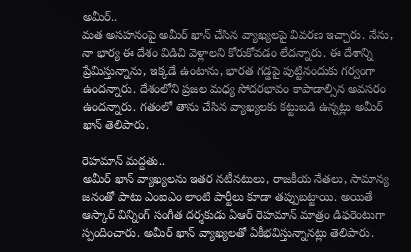అమీర్..
మత అసహనంపై అమీర్ ఖాన్ చేసిన వ్యాఖ్యలపై వివరణ ఇచ్చారు. నేను, నా భార్య ఈ దేశం విడిచి వెళ్లాలని కోరుకోవడం లేదన్నారు. ఈ దేశాన్ని ప్రేమిస్తున్నాను, ఇక్కడే ఉంటాను, భారత గడ్డపై పుట్టినందుకు గర్వంగా ఉందన్నారు. దేశంలోని ప్రజల మధ్య సోదరభావం కాపాడాల్సిన అవసరం ఉందన్నారు. గతంలో తాను చేసిన వ్యాఖ్యలకు కట్టుబడి ఉన్నట్లు అమీర్ ఖాన్ తెలిపారు.

రెహమాన్ మద్దతు..
అమీర్ ఖాన్ వ్యాఖ్యలను ఇతర నటీనటులు, రాజకీయ నేతలు, సామాన్య జనంతో పాటు ఎంఐఎం లాంటి పార్టీలు కూడా తప్పుబట్టాయి. అయితే ఆస్కార్ విన్నింగ్ సంగీత దర్శకుడు ఏఆర్ రెహమాన్ మాత్రం డిఫరెంటుగా స్పందించారు. అమీర్ ఖాన్ వ్యాఖ్యలతో ఏకీభవిస్తున్నానట్లు తెలిపారు.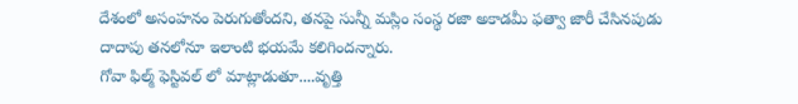దేశంలో అసంహనం పెరుగుతోందని, తనపై సున్నీ మస్లిం సంస్థ రజా అకాడమీ ఫత్వా జారీ చేసినపుడు దాదాపు తనలోనూ ఇలాంటి భయమే కలిగిందన్నారు.
గోవా ఫిల్మ్ ఫెస్టివల్ లో మాట్లాడుతూ....వృత్తి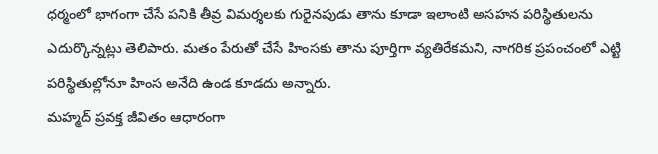ధర్మంలో భాగంగా చేసే పనికి తీవ్ర విమర్శలకు గురైనపుడు తాను కూడా ఇలాంటి అసహన పరిస్థితులను ఎదుర్కొన్నట్లు తెలిపారు. మతం పేరుతో చేసే హింసకు తాను పూర్తిగా వ్యతిరేకమని, నాగరిక ప్రపంచంలో ఎట్టి పరిస్థితుల్లోనూ హింస అనేది ఉండ కూడదు అన్నారు.
మహ్మద్ ప్రవక్త జీవితం ఆధారంగా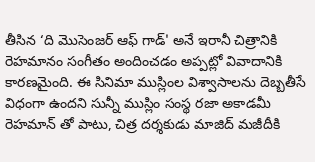తీసిన ‘ది మెుసెంజర్ ఆఫ్ గాడ్' అనే ఇరానీ చిత్రానికి రెహమానం సంగీతం అందించడం అప్పట్లో వివాదానికి కారణమైంది. ఈ సినిమా ముస్లింల విశ్వాసాలను దెబ్బతీసే విధంగా ఉందని సున్నీ ముస్లిం సంస్థ రజా అకాడమీ రెహమాన్ తో పాటు, చిత్ర దర్శకుడు మాజిద్ మజీదీకి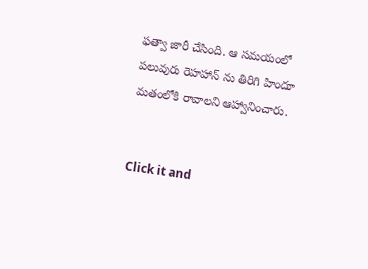ఫత్వా జారీ చేసింది. ఆ సమయంలో పలువురు రెహహాన్ ను తిరిగి హిందూ మతంలోకి రావాలని ఆహ్వానించారు.


Click it and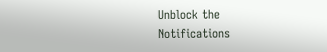Unblock the Notifications